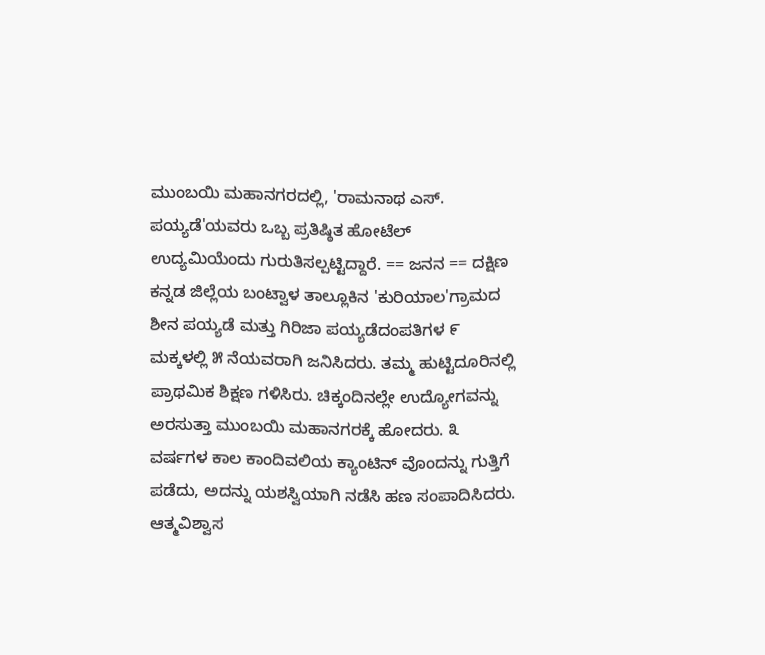ಮುಂಬಯಿ ಮಹಾನಗರದಲ್ಲಿ, 'ರಾಮನಾಥ ಎಸ್. ಪಯ್ಯಡೆ'ಯವರು ಒಬ್ಬ ಪ್ರತಿಷ್ಠಿತ ಹೋಟೆಲ್ ಉದ್ಯಮಿಯೆಂದು ಗುರುತಿಸಲ್ಪಟ್ಟಿದ್ದಾರೆ. == ಜನನ == ದಕ್ಷಿಣ ಕನ್ನಡ ಜಿಲ್ಲೆಯ ಬಂಟ್ವಾಳ ತಾಲ್ಲೂಕಿನ 'ಕುರಿಯಾಲ'ಗ್ರಾಮದ ಶೀನ ಪಯ್ಯಡೆ ಮತ್ತು ಗಿರಿಜಾ ಪಯ್ಯಡೆದಂಪತಿಗಳ ೯ ಮಕ್ಕಳಲ್ಲಿ ೫ ನೆಯವರಾಗಿ ಜನಿಸಿದರು. ತಮ್ಮ ಹುಟ್ಟಿದೂರಿನಲ್ಲಿ ಪ್ರಾಥಮಿಕ ಶಿಕ್ಷಣ ಗಳಿಸಿರು. ಚಿಕ್ಕಂದಿನಲ್ಲೇ ಉದ್ಯೋಗವನ್ನು ಅರಸುತ್ತಾ ಮುಂಬಯಿ ಮಹಾನಗರಕ್ಕೆ ಹೋದರು. ೩ ವರ್ಷಗಳ ಕಾಲ ಕಾಂದಿವಲಿಯ ಕ್ಯಾಂಟಿನ್ ವೊಂದನ್ನು ಗುತ್ತಿಗೆ ಪಡೆದು, ಅದನ್ನು ಯಶಸ್ವಿಯಾಗಿ ನಡೆಸಿ ಹಣ ಸಂಪಾದಿಸಿದರು. ಆತ್ಮವಿಶ್ವಾಸ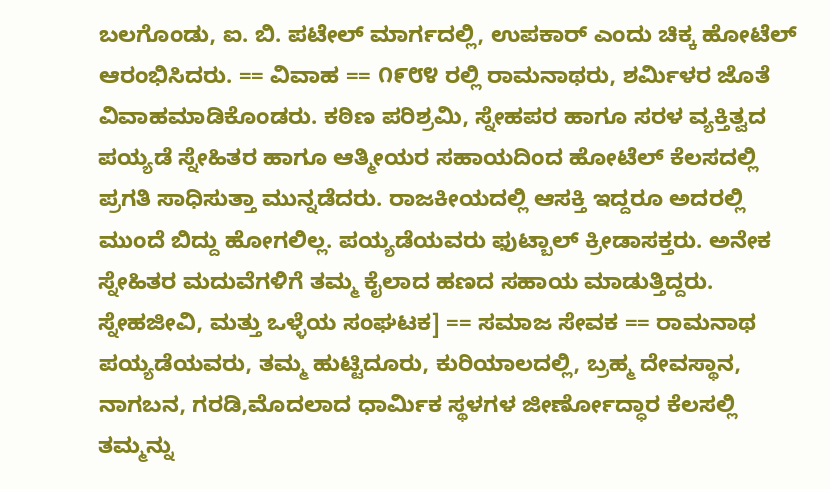ಬಲಗೊಂಡು, ಐ. ಬಿ. ಪಟೇಲ್ ಮಾರ್ಗದಲ್ಲಿ, ಉಪಕಾರ್ ಎಂದು ಚಿಕ್ಕ ಹೋಟೆಲ್ ಆರಂಭಿಸಿದರು. == ವಿವಾಹ == ೧೯೮೪ ರಲ್ಲಿ ರಾಮನಾಥರು, ಶರ್ಮಿಳರ ಜೊತೆ ವಿವಾಹಮಾಡಿಕೊಂಡರು. ಕಠಿಣ ಪರಿಶ್ರಮಿ, ಸ್ನೇಹಪರ ಹಾಗೂ ಸರಳ ವ್ಯಕ್ತಿತ್ವದ ಪಯ್ಯಡೆ ಸ್ನೇಹಿತರ ಹಾಗೂ ಆತ್ಮೀಯರ ಸಹಾಯದಿಂದ ಹೋಟೆಲ್ ಕೆಲಸದಲ್ಲಿ ಪ್ರಗತಿ ಸಾಧಿಸುತ್ತಾ ಮುನ್ನಡೆದರು. ರಾಜಕೀಯದಲ್ಲಿ ಆಸಕ್ತಿ ಇದ್ದರೂ ಅದರಲ್ಲಿ ಮುಂದೆ ಬಿದ್ದು ಹೋಗಲಿಲ್ಲ. ಪಯ್ಯಡೆಯವರು ಫುಟ್ಬಾಲ್ ಕ್ರೀಡಾಸಕ್ತರು. ಅನೇಕ ಸ್ನೇಹಿತರ ಮದುವೆಗಳಿಗೆ ತಮ್ಮ ಕೈಲಾದ ಹಣದ ಸಹಾಯ ಮಾಡುತ್ತಿದ್ದರು. ಸ್ನೇಹಜೀವಿ, ಮತ್ತು ಒಳ್ಳೆಯ ಸಂಘಟಕ] == ಸಮಾಜ ಸೇವಕ == ರಾಮನಾಥ ಪಯ್ಯಡೆಯವರು, ತಮ್ಮ ಹುಟ್ಟಿದೂರು, ಕುರಿಯಾಲದಲ್ಲಿ, ಬ್ರಹ್ಮ ದೇವಸ್ಥಾನ, ನಾಗಬನ, ಗರಡಿ,ಮೊದಲಾದ ಧಾರ್ಮಿಕ ಸ್ಥಳಗಳ ಜೀರ್ಣೋದ್ಧಾರ ಕೆಲಸಲ್ಲಿ ತಮ್ಮನ್ನು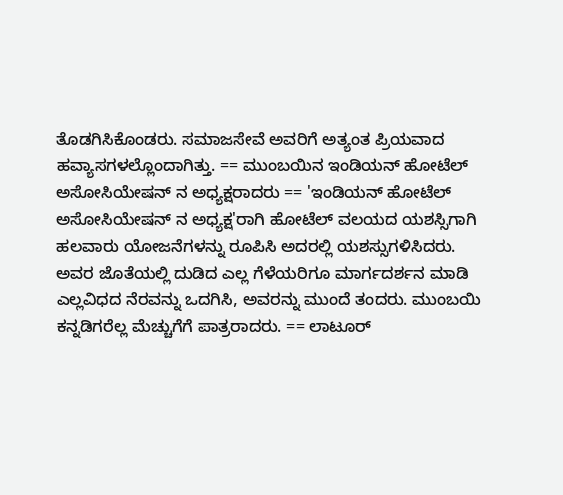ತೊಡಗಿಸಿಕೊಂಡರು. ಸಮಾಜಸೇವೆ ಅವರಿಗೆ ಅತ್ಯಂತ ಪ್ರಿಯವಾದ ಹವ್ಯಾಸಗಳಲ್ಲೊಂದಾಗಿತ್ತು. == ಮುಂಬಯಿನ ಇಂಡಿಯನ್ ಹೋಟೆಲ್ ಅಸೋಸಿಯೇಷನ್ ನ ಅಧ್ಯಕ್ಷರಾದರು == 'ಇಂಡಿಯನ್ ಹೋಟೆಲ್ ಅಸೋಸಿಯೇಷನ್ ನ ಅಧ್ಯಕ್ಷ'ರಾಗಿ ಹೋಟೆಲ್ ವಲಯದ ಯಶಸ್ಸಿಗಾಗಿ ಹಲವಾರು ಯೋಜನೆಗಳನ್ನು ರೂಪಿಸಿ ಅದರಲ್ಲಿ ಯಶಸ್ಸುಗಳಿಸಿದರು. ಅವರ ಜೊತೆಯಲ್ಲಿ ದುಡಿದ ಎಲ್ಲ ಗೆಳೆಯರಿಗೂ ಮಾರ್ಗದರ್ಶನ ಮಾಡಿ ಎಲ್ಲವಿಧದ ನೆರವನ್ನು ಒದಗಿಸಿ, ಅವರನ್ನು ಮುಂದೆ ತಂದರು. ಮುಂಬಯಿ ಕನ್ನಡಿಗರೆಲ್ಲ ಮೆಚ್ಚುಗೆಗೆ ಪಾತ್ರರಾದರು. == ಲಾಟೂರ್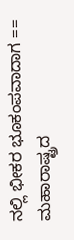ನಲ್ಲಿ ಭೀಕರ ಭೂಕಂಪವಾದಾಗ == ಮಹಾರಾಷ್ಟ್ರದ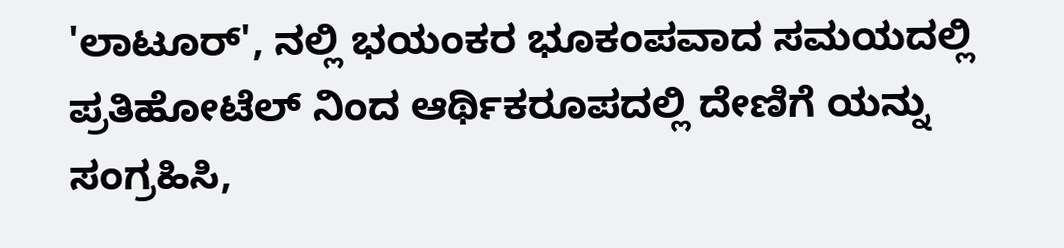'ಲಾಟೂರ್', ನಲ್ಲಿ ಭಯಂಕರ ಭೂಕಂಪವಾದ ಸಮಯದಲ್ಲಿ ಪ್ರತಿಹೋಟೆಲ್ ನಿಂದ ಆರ್ಥಿಕರೂಪದಲ್ಲಿ ದೇಣಿಗೆ ಯನ್ನು ಸಂಗ್ರಹಿಸಿ,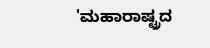'ಮಹಾರಾಷ್ಟ್ರದ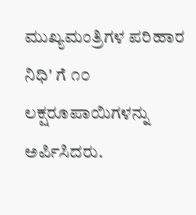ಮುಖ್ಯಮಂತ್ರಿಗಳ ಪರಿಹಾರ ನಿಧಿ' ಗೆ ೧೦ ಲಕ್ಷರೂಪಾಯಿಗಳನ್ನು ಅರ್ಪಿಸಿದರು.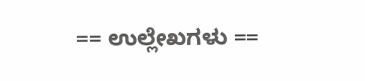== ಉಲ್ಲೇಖಗಳು ==